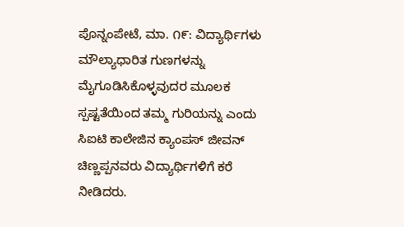ಪೊನ್ನಂಪೇಟೆ, ಮಾ. ೧೯: ವಿದ್ಯಾರ್ಥಿಗಳು ಮೌಲ್ಯಾಧಾರಿತ ಗುಣಗಳನ್ನು ಮೈಗೂಡಿಸಿಕೊಳ್ಳವುದರ ಮೂಲಕ ಸ್ಪಷ್ಟತೆಯಿಂದ ತಮ್ಮ ಗುರಿಯನ್ನು ಎಂದು ಸಿಐಟಿ ಕಾಲೇಜಿನ ಕ್ಯಾಂಪಸ್ ಜೀವನ್ ಚಿಣ್ಣಪ್ಪನವರು ವಿದ್ಯಾರ್ಥಿಗಳಿಗೆ ಕರೆ ನೀಡಿದರು.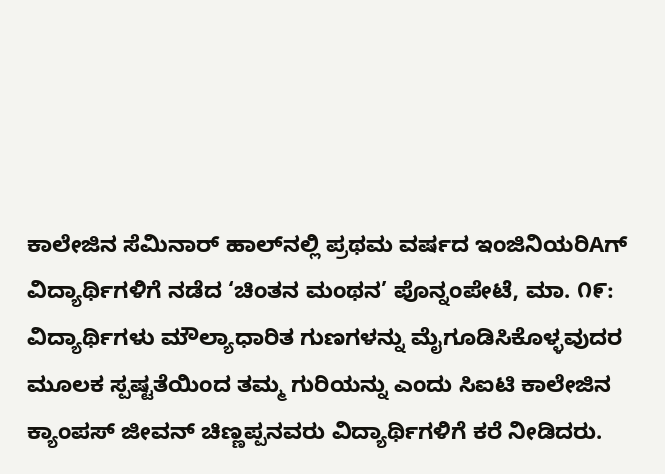ಕಾಲೇಜಿನ ಸೆಮಿನಾರ್ ಹಾಲ್‌ನಲ್ಲಿ ಪ್ರಥಮ ವರ್ಷದ ಇಂಜಿನಿಯರಿAಗ್ ವಿದ್ಯಾರ್ಥಿಗಳಿಗೆ ನಡೆದ ‘ಚಿಂತನ ಮಂಥನ’ ಪೊನ್ನಂಪೇಟೆ, ಮಾ. ೧೯: ವಿದ್ಯಾರ್ಥಿಗಳು ಮೌಲ್ಯಾಧಾರಿತ ಗುಣಗಳನ್ನು ಮೈಗೂಡಿಸಿಕೊಳ್ಳವುದರ ಮೂಲಕ ಸ್ಪಷ್ಟತೆಯಿಂದ ತಮ್ಮ ಗುರಿಯನ್ನು ಎಂದು ಸಿಐಟಿ ಕಾಲೇಜಿನ ಕ್ಯಾಂಪಸ್ ಜೀವನ್ ಚಿಣ್ಣಪ್ಪನವರು ವಿದ್ಯಾರ್ಥಿಗಳಿಗೆ ಕರೆ ನೀಡಿದರು.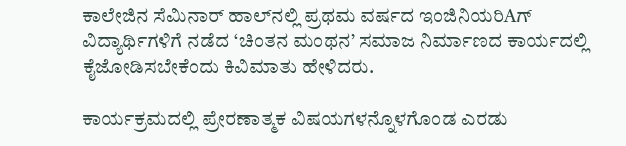ಕಾಲೇಜಿನ ಸೆಮಿನಾರ್ ಹಾಲ್‌ನಲ್ಲಿ ಪ್ರಥಮ ವರ್ಷದ ಇಂಜಿನಿಯರಿAಗ್ ವಿದ್ಯಾರ್ಥಿಗಳಿಗೆ ನಡೆದ ‘ಚಿಂತನ ಮಂಥನ’ ಸಮಾಜ ನಿರ್ಮಾಣದ ಕಾರ್ಯದಲ್ಲಿ ಕೈಜೋಡಿಸಬೇಕೆಂದು ಕಿವಿಮಾತು ಹೇಳಿದರು.

ಕಾರ್ಯಕ್ರಮದಲ್ಲಿ ಪ್ರೇರಣಾತ್ಮಕ ವಿಷಯಗಳನ್ನೊಳಗೊಂಡ ಎರಡು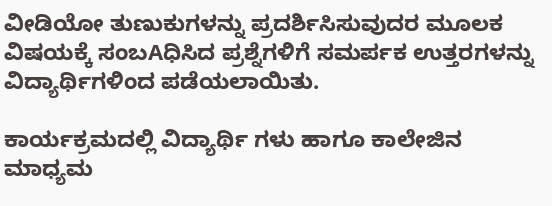ವೀಡಿಯೋ ತುಣುಕುಗಳನ್ನು ಪ್ರದರ್ಶಿಸಿಸುವುದರ ಮೂಲಕ ವಿಷಯಕ್ಕೆ ಸಂಬAಧಿಸಿದ ಪ್ರಶ್ನೆಗಳಿಗೆ ಸಮರ್ಪಕ ಉತ್ತರಗಳನ್ನು ವಿದ್ಯಾರ್ಥಿಗಳಿಂದ ಪಡೆಯಲಾಯಿತು.

ಕಾರ್ಯಕ್ರಮದಲ್ಲಿ ವಿದ್ಯಾರ್ಥಿ ಗಳು ಹಾಗೂ ಕಾಲೇಜಿನ ಮಾಧ್ಯಮ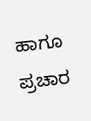ಹಾಗೂ ಪ್ರಚಾರ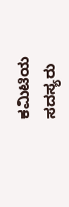ಕಮಿಟಿಯ ಸದಸ್ಯರು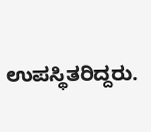ಉಪಸ್ಥಿತರಿದ್ದರು.